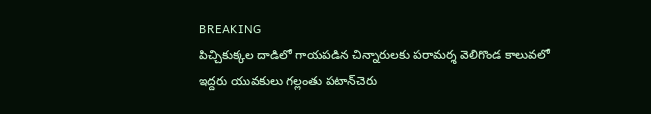BREAKING
పిచ్చికుక్కల దాడిలో గాయపడిన చిన్నారులకు పరామర్శ వెలిగొండ కాలువలో ఇద్దరు యువకులు గల్లంతు పటాన్‌చెరు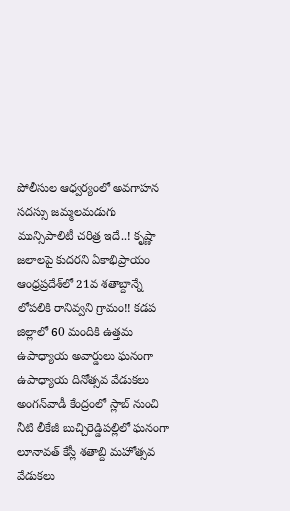పోలీసుల ఆధ్వర్యంలో అవగాహన సదస్సు జమ్మలమడుగు మున్సిపాలిటీ చరిత్ర ఇదే..! కృష్ణా జలాలపై కుదరని ఏకాభిప్రాయం ఆంధ్రప్రదేశ్‌లో 21వ శతాబ్దాన్నే లోపలికి రానివ్వని గ్రామం!! కడప జిల్లాలో 60 మందికి ఉత్తమ ఉపాధ్యాయ అవార్డులు ఘనంగా ఉపాధ్యాయ దినోత్సవ వేడుకలు అంగన్‌వాడీ కేంద్రంలో స్లాబ్‌ నుంచి నీటి లీకేజీ బుచ్చిరెడ్డిపల్లిలో ఘనంగా లూనావత్ కేస్లీ శతాబ్ది మహోత్సవ వేడుకలు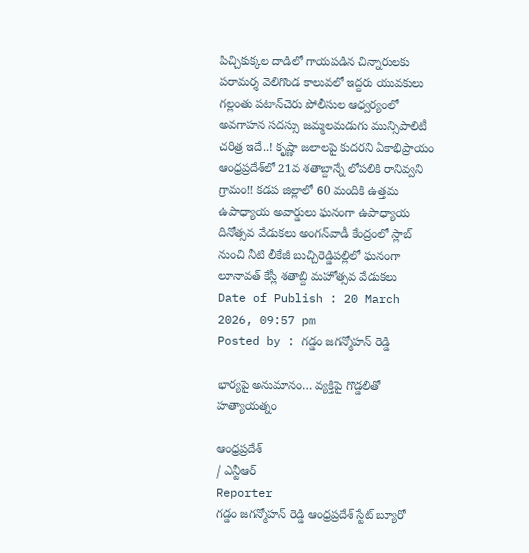పిచ్చికుక్కల దాడిలో గాయపడిన చిన్నారులకు పరామర్శ వెలిగొండ కాలువలో ఇద్దరు యువకులు గల్లంతు పటాన్‌చెరు పోలీసుల ఆధ్వర్యంలో అవగాహన సదస్సు జమ్మలమడుగు మున్సిపాలిటీ చరిత్ర ఇదే..! కృష్ణా జలాలపై కుదరని ఏకాభిప్రాయం ఆంధ్రప్రదేశ్‌లో 21వ శతాబ్దాన్నే లోపలికి రానివ్వని గ్రామం!! కడప జిల్లాలో 60 మందికి ఉత్తమ ఉపాధ్యాయ అవార్డులు ఘనంగా ఉపాధ్యాయ దినోత్సవ వేడుకలు అంగన్‌వాడీ కేంద్రంలో స్లాబ్‌ నుంచి నీటి లీకేజీ బుచ్చిరెడ్డిపల్లిలో ఘనంగా లూనావత్ కేస్లీ శతాబ్ది మహోత్సవ వేడుకలు
Date of Publish : 20 March 2026, 09:57 pm
Posted by : గడ్డం జగన్మోహన్ రెడ్డి

భార్యపై అనుమానం… వ్యక్తిపై గొడ్డలితో హత్యాయత్నం

ఆంధ్రప్రదేశ్
/ ఎన్టీఆర్
Reporter
గడ్డం జగన్మోహన్ రెడ్డి ఆంధ్రప్రదేశ్ స్టేట్ బ్యూరో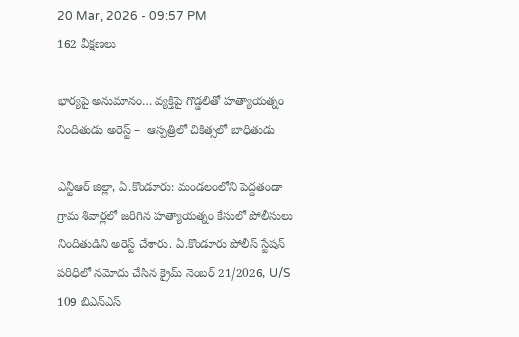20 Mar, 2026 - 09:57 PM
162 వీక్షణలు

భార్యపై అనుమానం… వ్యక్తిపై గొడ్డలితో హత్యాయత్నం  నిందితుడు అరెస్ట్ –  ఆస్పత్రిలో చికిత్సలో బాధితుడు

ఎన్టీఆర్ జిల్లా, ఏ.కొండూరు: మండలంలోని పెద్దతండా గ్రామ శివార్లలో జరిగిన హత్యాయత్నం కేసులో పోలీసులు నిందితుడిని అరెస్ట్ చేశారు. ఏ.కొండూరు పోలీస్ స్టేషన్ పరిధిలో నమోదు చేసిన క్రైమ్ నెంబర్ 21/2026, U/S 109 బిఎన్‌ఎస్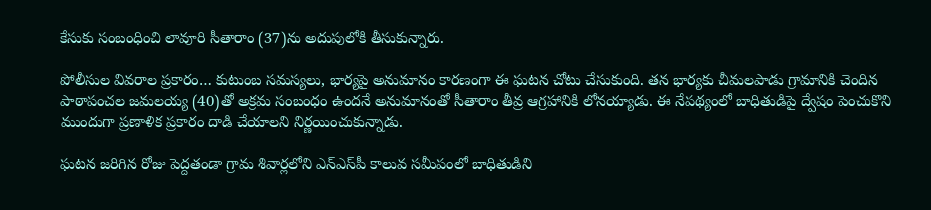కేసుకు సంబంధించి లావూరి సీతారాం (37)ను అదుపులోకి తీసుకున్నారు.

పోలీసుల వివరాల ప్రకారం… కుటుంబ సమస్యలు, భార్యపై అనుమానం కారణంగా ఈ ఘటన చోటు చేసుకుంది. తన భార్యకు చీమలపాడు గ్రామానికి చెందిన పాఠాపంచల జమలయ్య (40)తో అక్రమ సంబంధం ఉందనే అనుమానంతో సీతారాం తీవ్ర ఆగ్రహానికి లోనయ్యాడు. ఈ నేపథ్యంలో బాధితుడిపై ద్వేషం పెంచుకొని ముందుగా ప్రణాళిక ప్రకారం దాడి చేయాలని నిర్ణయించుకున్నాడు.

ఘటన జరిగిన రోజు పెద్దతండా గ్రామ శివార్లలోని ఎన్‌ఎస్‌పీ కాలువ సమీపంలో బాధితుడిని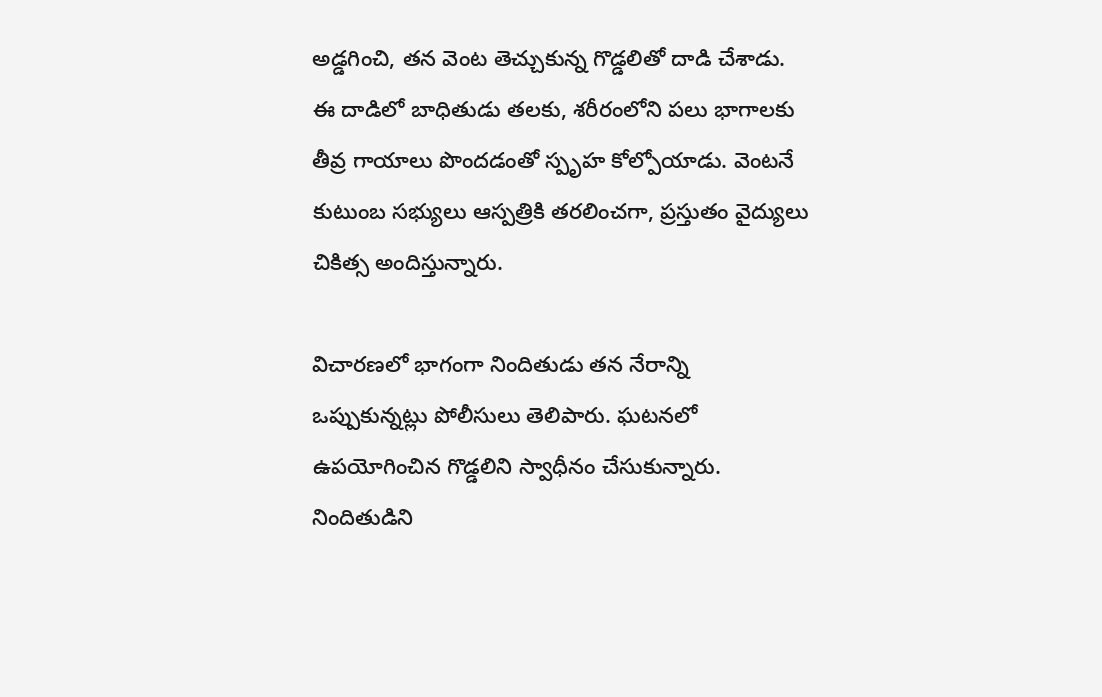అడ్డగించి, తన వెంట తెచ్చుకున్న గొడ్డలితో దాడి చేశాడు. ఈ దాడిలో బాధితుడు తలకు, శరీరంలోని పలు భాగాలకు తీవ్ర గాయాలు పొందడంతో స్పృహ కోల్పోయాడు. వెంటనే కుటుంబ సభ్యులు ఆస్పత్రికి తరలించగా, ప్రస్తుతం వైద్యులు చికిత్స అందిస్తున్నారు.

విచారణలో భాగంగా నిందితుడు తన నేరాన్ని ఒప్పుకున్నట్లు పోలీసులు తెలిపారు. ఘటనలో ఉపయోగించిన గొడ్డలిని స్వాధీనం చేసుకున్నారు. నిందితుడిని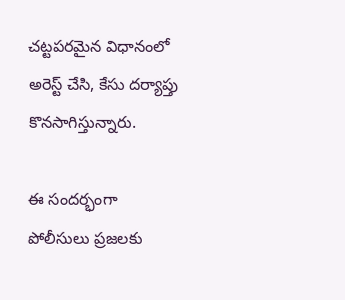చట్టపరమైన విధానంలో అరెస్ట్ చేసి, కేసు దర్యాప్తు కొనసాగిస్తున్నారు.

ఈ సందర్భంగా పోలీసులు ప్రజలకు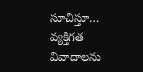సూచిస్తూ… వ్యక్తిగత వివాదాలను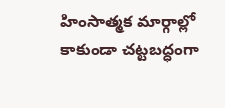హింసాత్మక మార్గాల్లో కాకుండా చట్టబద్ధంగా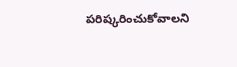పరిష్కరించుకోవాలని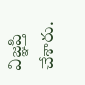విజ్ఞప్తి చేశారు.